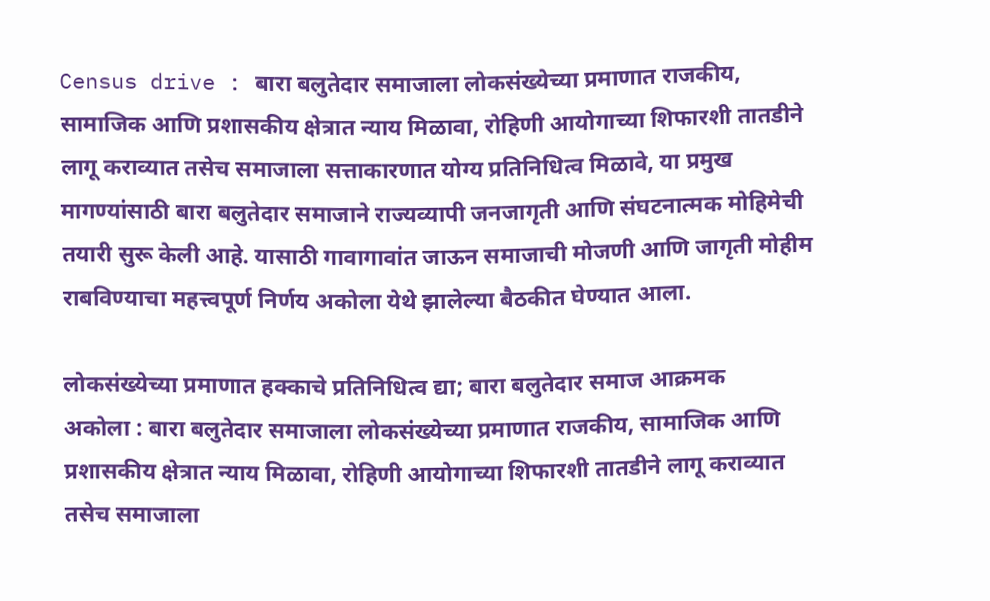Census drive : बारा बलुतेदार समाजाला लोकसंख्येच्या प्रमाणात राजकीय, सामाजिक आणि प्रशासकीय क्षेत्रात न्याय मिळावा, रोहिणी आयोगाच्या शिफारशी तातडीने लागू कराव्यात तसेच समाजाला सत्ताकारणात योग्य प्रतिनिधित्व मिळावे, या प्रमुख मागण्यांसाठी बारा बलुतेदार समाजाने राज्यव्यापी जनजागृती आणि संघटनात्मक मोहिमेची तयारी सुरू केली आहे. यासाठी गावागावांत जाऊन समाजाची मोजणी आणि जागृती मोहीम राबविण्याचा महत्त्वपूर्ण निर्णय अकोला येथे झालेल्या बैठकीत घेण्यात आला.

लोकसंख्येच्या प्रमाणात हक्काचे प्रतिनिधित्व द्या; बारा बलुतेदार समाज आक्रमक
अकोला : बारा बलुतेदार समाजाला लोकसंख्येच्या प्रमाणात राजकीय, सामाजिक आणि प्रशासकीय क्षेत्रात न्याय मिळावा, रोहिणी आयोगाच्या शिफारशी तातडीने लागू कराव्यात तसेच समाजाला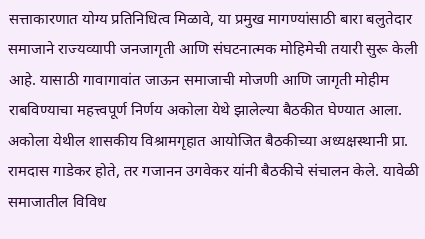सत्ताकारणात योग्य प्रतिनिधित्व मिळावे, या प्रमुख मागण्यांसाठी बारा बलुतेदार समाजाने राज्यव्यापी जनजागृती आणि संघटनात्मक मोहिमेची तयारी सुरू केली आहे. यासाठी गावागावांत जाऊन समाजाची मोजणी आणि जागृती मोहीम राबविण्याचा महत्त्वपूर्ण निर्णय अकोला येथे झालेल्या बैठकीत घेण्यात आला.
अकोला येथील शासकीय विश्रामगृहात आयोजित बैठकीच्या अध्यक्षस्थानी प्रा. रामदास गाडेकर होते, तर गजानन उगवेकर यांनी बैठकीचे संचालन केले. यावेळी समाजातील विविध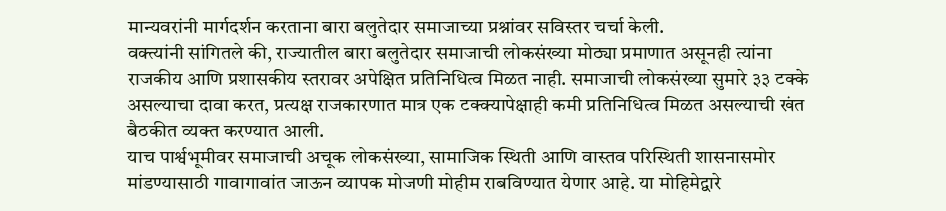मान्यवरांनी मार्गदर्शन करताना बारा बलुतेदार समाजाच्या प्रश्नांवर सविस्तर चर्चा केली.
वक्त्यांनी सांगितले की, राज्यातील बारा बलुतेदार समाजाची लोकसंख्या मोठ्या प्रमाणात असूनही त्यांना राजकीय आणि प्रशासकीय स्तरावर अपेक्षित प्रतिनिधित्व मिळत नाही. समाजाची लोकसंख्या सुमारे ३३ टक्के असल्याचा दावा करत, प्रत्यक्ष राजकारणात मात्र एक टक्क्यापेक्षाही कमी प्रतिनिधित्व मिळत असल्याची खंत बैठकीत व्यक्त करण्यात आली.
याच पार्श्वभूमीवर समाजाची अचूक लोकसंख्या, सामाजिक स्थिती आणि वास्तव परिस्थिती शासनासमोर मांडण्यासाठी गावागावांत जाऊन व्यापक मोजणी मोहीम राबविण्यात येणार आहे. या मोहिमेद्वारे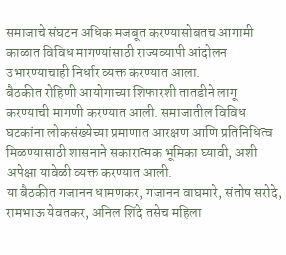समाजाचे संघटन अधिक मजबूत करण्यासोबतच आगामी काळात विविध मागण्यांसाठी राज्यव्यापी आंदोलन उभारण्याचाही निर्धार व्यक्त करण्यात आला.
बैठकीत रोहिणी आयोगाच्या शिफारशी तातडीने लागू करण्याची मागणी करण्यात आली. समाजातील विविध घटकांना लोकसंख्येच्या प्रमाणात आरक्षण आणि प्रतिनिधित्व मिळण्यासाठी शासनाने सकारात्मक भूमिका घ्यावी, अशी अपेक्षा यावेळी व्यक्त करण्यात आली.
या बैठकीत गजानन धामणकर, गजानन वाघमारे, संतोष सरोदे, रामभाऊ येवतकर, अनिल शिंदे तसेच महिला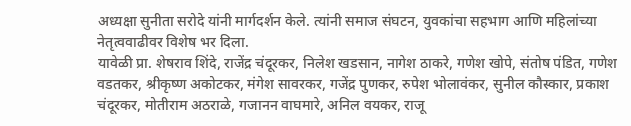अध्यक्षा सुनीता सरोदे यांनी मार्गदर्शन केले. त्यांनी समाज संघटन, युवकांचा सहभाग आणि महिलांच्या नेतृत्ववाढीवर विशेष भर दिला.
यावेळी प्रा. शेषराव शिंदे, राजेंद्र चंदूरकर, निलेश खडसान, नागेश ठाकरे, गणेश खोपे, संतोष पंडित, गणेश वडतकर, श्रीकृष्ण अकोटकर, मंगेश सावरकर, गजेंद्र पुणकर, रुपेश भोलावंकर, सुनील कौस्कार, प्रकाश चंदूरकर, मोतीराम अठराळे, गजानन वाघमारे, अनिल वयकर, राजू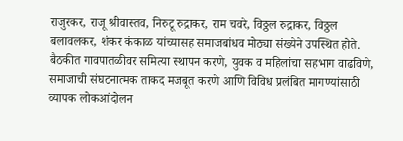राजुरकर, राजू श्रीवास्तव, निरुटू रुद्राकर, राम चवरे, विठ्ठल रुद्राकर, विठ्ठल बलावलकर, शंकर कंकाळ यांच्यासह समाजबांधव मोठ्या संख्येने उपस्थित होते.
बैठकीत गावपातळीवर समित्या स्थापन करणे, युवक व महिलांचा सहभाग वाढविणे, समाजाची संघटनात्मक ताकद मजबूत करणे आणि विविध प्रलंबित मागण्यांसाठी व्यापक लोकआंदोलन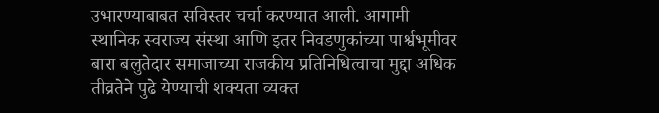उभारण्याबाबत सविस्तर चर्चा करण्यात आली. आगामी स्थानिक स्वराज्य संस्था आणि इतर निवडणुकांच्या पार्श्वभूमीवर बारा बलुतेदार समाजाच्या राजकीय प्रतिनिधित्वाचा मुद्दा अधिक तीव्रतेने पुढे येण्याची शक्यता व्यक्त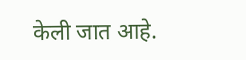केली जात आहे.